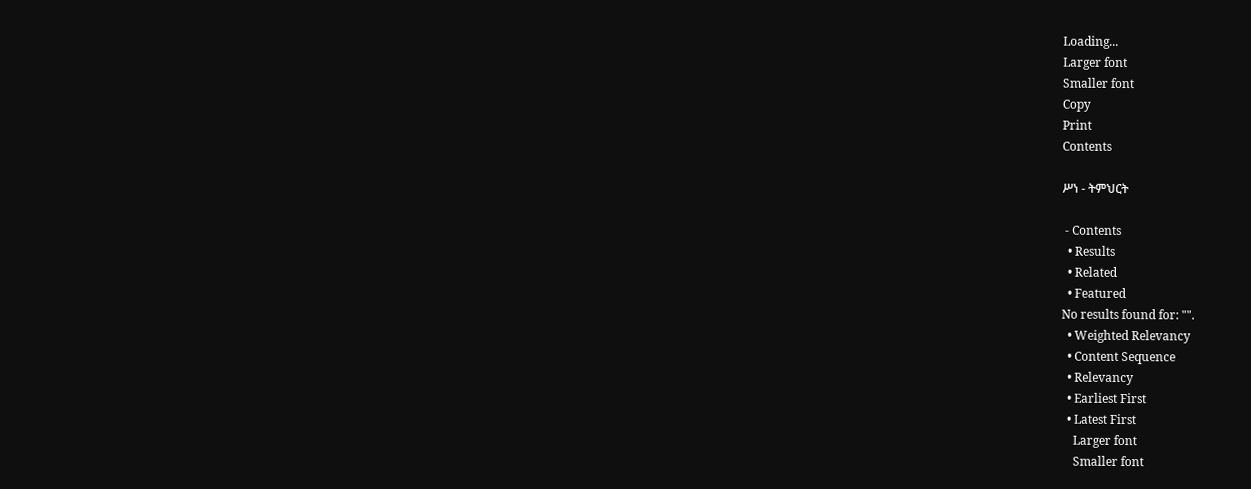Loading...
Larger font
Smaller font
Copy
Print
Contents

ሥነ - ትምህርት

 - Contents
  • Results
  • Related
  • Featured
No results found for: "".
  • Weighted Relevancy
  • Content Sequence
  • Relevancy
  • Earliest First
  • Latest First
    Larger font
    Smaller font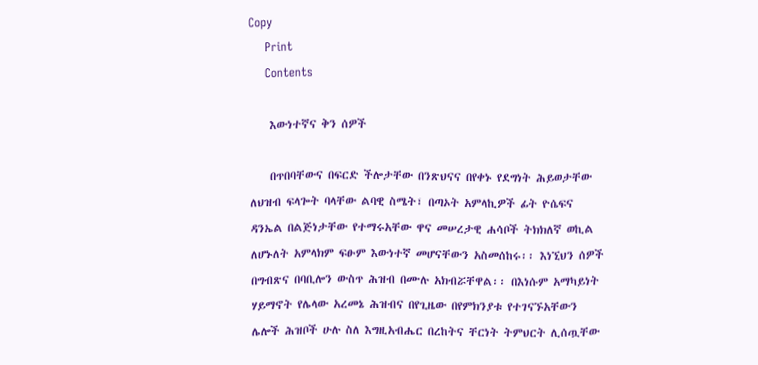Copy
    Print
    Contents

    እውነተኛና ቅን ሰዎች

    በጥበባቸውና በፍርድ ችሎታቸው በንጽህናና በየቀኑ የደግነት ሕይወታቸው ለህዝብ ፍላጐት ባላቸው ልባዊ ስሜት፣ በጣኦት አምላኪዎች ፊት ዮሴፍና ዳንኤል በልጅነታቸው የተማሩአቸው ዋና መሠረታዊ ሐሳቦች ትክክለኛ ወኪል ለሆኑለት አምላክም ፍፁም እውነተኛ መሆናቸውን አስመሰከሩ፡፡ እነኚህን ሰዎች በግብጽና በባቢሎን ውስጥ ሕዝብ በሙሉ አክብሯቸዋል፡፡ በእነሱም አማካይነት ሃይማኖት የሌላው አረመኔ ሕዝብና በየጊዜው በየምክንያቱ የተገናኙአቸውን ሌሎች ሕዝቦች ሁሉ ስለ እግዚአብሔር በረከትና ቸርነት ትምህርት ሊሰጧቸው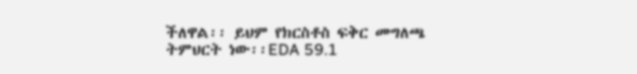ችለዋል፡፡ ይህም የክርስቶስ ፍቅር መግለጫ ትምህርት ነው፡፡EDA 59.1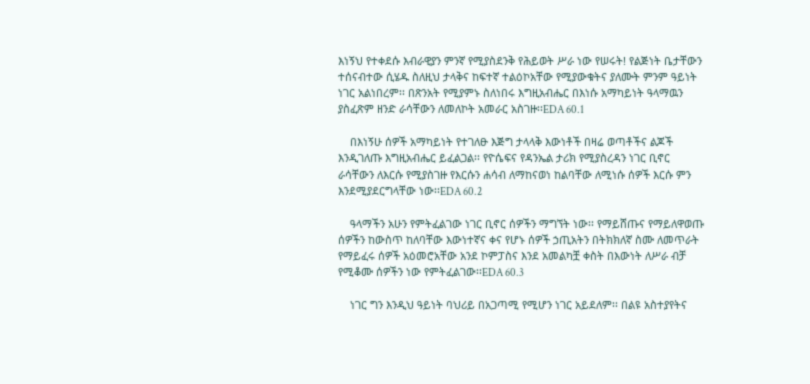እነኝህ የተቀደሱ እብራዊያን ምንኛ የሚያስደንቅ የሕይወት ሥራ ነው የሠሩት! የልጅነት ቤታቸውን ተሰናብተው ሲሄዱ ስለዚህ ታላቅና ከፍተኛ ተልዕኮአቸው የሚያውቁትና ያለሙት ምንም ዓይነት ነገር አልነበረም፡፡ በጽንአት የሚያምኑ ስለነበሩ እግዚአብሔር በእነሱ አማካይነት ዓላማዉን ያስፈጽም ዘንድ ራሳቸውን ለመለኮት አመራር አስገዙ፡፡EDA 60.1

    በእነኝሁ ሰዎች አማካይነት የተገለፁ እጅግ ታላላቅ እውነቶች በዛሬ ወጣቶችና ልጆች እንዲገለጡ እግዚአብሔር ይፈልጋል፡፡ የዮሴፍና የዳንኤል ታሪክ የሚያስረዳን ነገር ቢኖር ራሳቸውን ለእርሱ የሚያስገዙ የእርሱን ሐሳብ ለማከናወነ ከልባቸው ለሚነሱ ሰዎች እርሱ ምን እንደሚያደርግላቸው ነው፡፡EDA 60.2

    ዓላማችን አሁን የምትፈልገው ነገር ቢኖር ሰዎችን ማግኘት ነው፡፡ የማይሸጡና የማይለዋወጡ ሰዎችን ከውስጥ ከለባቸው እውነተኛና ቀና የሆኑ ሰዎች ኃጢአትን በትክክለኛ ስሙ ለመጥራት የማይፈሩ ሰዎች አዕመሮአቸው አንደ ኮምፓስና እንደ አመልካቿ ቀስት በእውነት ለሥራ ብቻ የሚቆሙ ሰዎችን ነው የምትፈልገው፡፡EDA 60.3

    ነገር ግን እንዲህ ዓይነት ባህሪይ በአጋጣሚ የሚሆን ነገር አይደለም፡፡ በልዩ አስተያየትና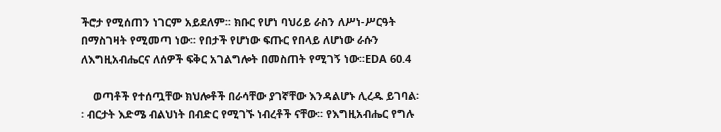ችሮታ የሚሰጠን ነገርም አይደለም፡፡ ክቡር የሆነ ባህሪይ ራስን ለሥነ-ሥርዓት በማስገዛት የሚመጣ ነው፡፡ የበታች የሆነው ፍጡር የበላይ ለሆነው ራሱን ለእግዚአብሔርና ለሰዎች ፍቅር አገልግሎት በመስጠት የሚገኝ ነው፡፡EDA 60.4

    ወጣቶች የተሰጧቸው ክህሎቶች በራሳቸው ያገኛቸው እንዳልሆኑ ሊረዱ ይገባል፡፡ ብርታት እድሜ ብልህነት በብድር የሚገኙ ነብረቶች ናቸው፡፡ የእግዚአብሔር የግሉ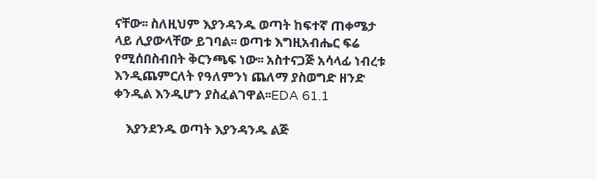ናቸው፡፡ ስለዚህም እያንዳንዱ ወጣት ከፍተኛ ጠቀሜታ ላይ ሊያውላቸው ይገባል፡፡ ወጣቱ እግዚአብሔር ፍሬ የሚሰበስብበት ቅርንጫፍ ነው፡፡ አስተናጋጅ አሳላፊ ነብረቱ እንዲጨምርለት የዓለምንነ ጨለማ ያስወግድ ዘንድ ቀንዲል እንዲሆን ያስፈልገዋል፡፡EDA 61.1

    እያንደንዱ ወጣት እያንዳንዱ ልጅ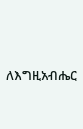ለእግዚአብሔር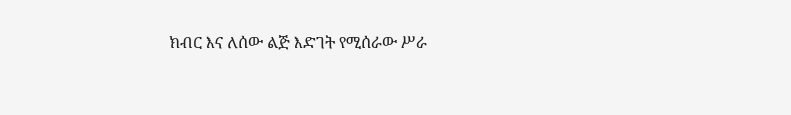ክብር እና ለሰው ልጅ እድገት የሚሰራው ሥራ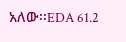አለው፡፡EDA 61.2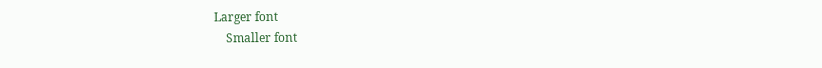Larger font
    Smaller font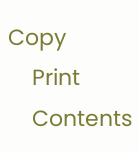Copy
    Print
    Contents